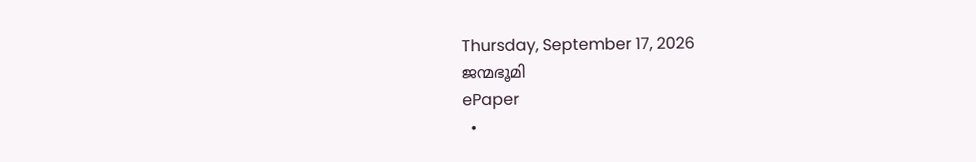Thursday, September 17, 2026
ജന്മഭൂമി
ePaper
  •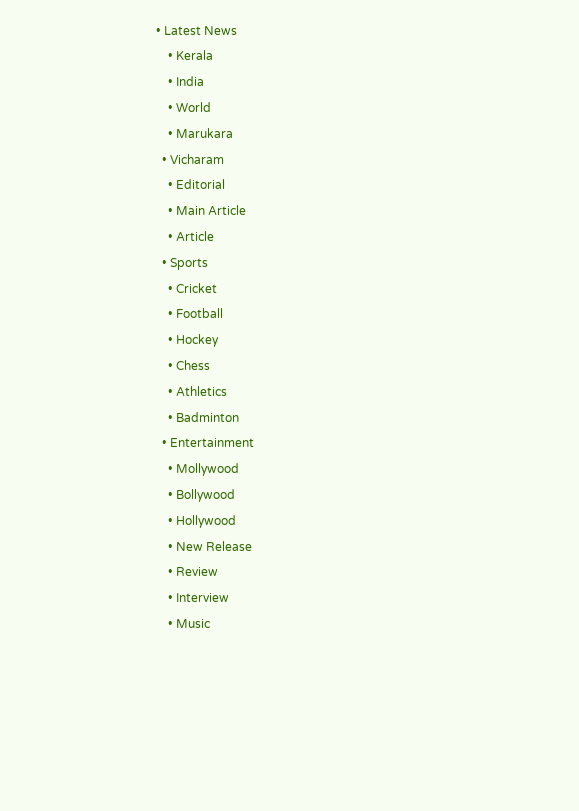• Latest News
    • Kerala
    • India
    • World
    • Marukara
  • Vicharam
    • Editorial
    • Main Article
    • Article
  • Sports
    • Cricket
    • Football
    • Hockey
    • Chess
    • Athletics
    • Badminton
  • Entertainment
    • Mollywood
    • Bollywood
    • Hollywood
    • New Release
    • Review
    • Interview
    • Music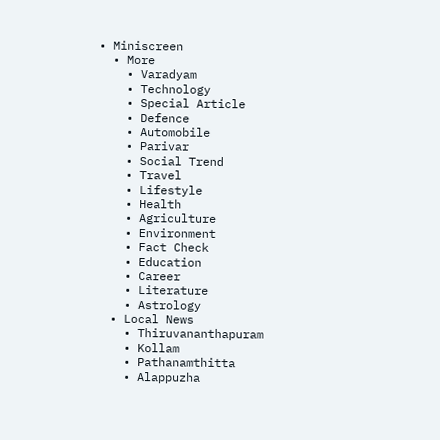• Miniscreen
  • More
    • Varadyam
    • Technology
    • Special Article
    • Defence
    • Automobile
    • Parivar
    • Social Trend
    • Travel
    • Lifestyle
    • Health
    • Agriculture
    • Environment
    • Fact Check
    • Education
    • Career
    • Literature
    • Astrology
  • Local News
    • Thiruvananthapuram
    • Kollam
    • Pathanamthitta
    • Alappuzha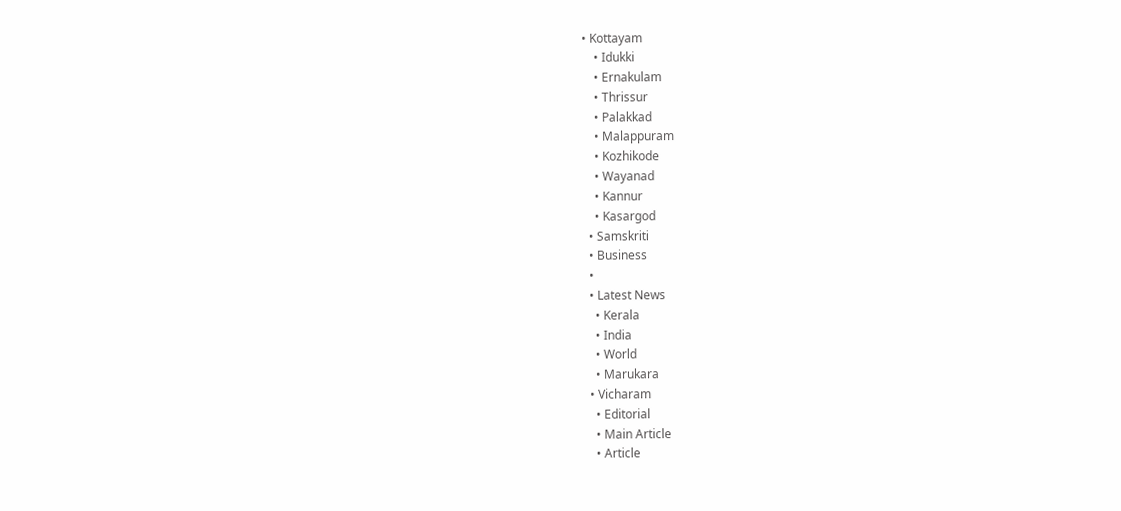• Kottayam
    • Idukki
    • Ernakulam
    • Thrissur
    • Palakkad
    • Malappuram
    • Kozhikode
    • Wayanad
    • Kannur
    • Kasargod
  • Samskriti
  • Business
  •
  • Latest News
    • Kerala
    • India
    • World
    • Marukara
  • Vicharam
    • Editorial
    • Main Article
    • Article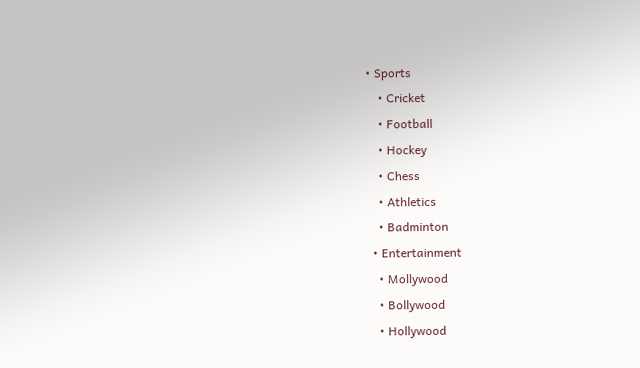• Sports
    • Cricket
    • Football
    • Hockey
    • Chess
    • Athletics
    • Badminton
  • Entertainment
    • Mollywood
    • Bollywood
    • Hollywood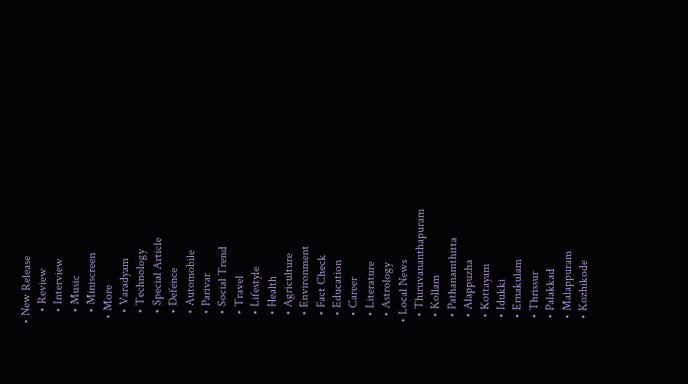• New Release
    • Review
    • Interview
    • Music
    • Miniscreen
  • More
    • Varadyam
    • Technology
    • Special Article
    • Defence
    • Automobile
    • Parivar
    • Social Trend
    • Travel
    • Lifestyle
    • Health
    • Agriculture
    • Environment
    • Fact Check
    • Education
    • Career
    • Literature
    • Astrology
  • Local News
    • Thiruvananthapuram
    • Kollam
    • Pathanamthitta
    • Alappuzha
    • Kottayam
    • Idukki
    • Ernakulam
    • Thrissur
    • Palakkad
    • Malappuram
    • Kozhikode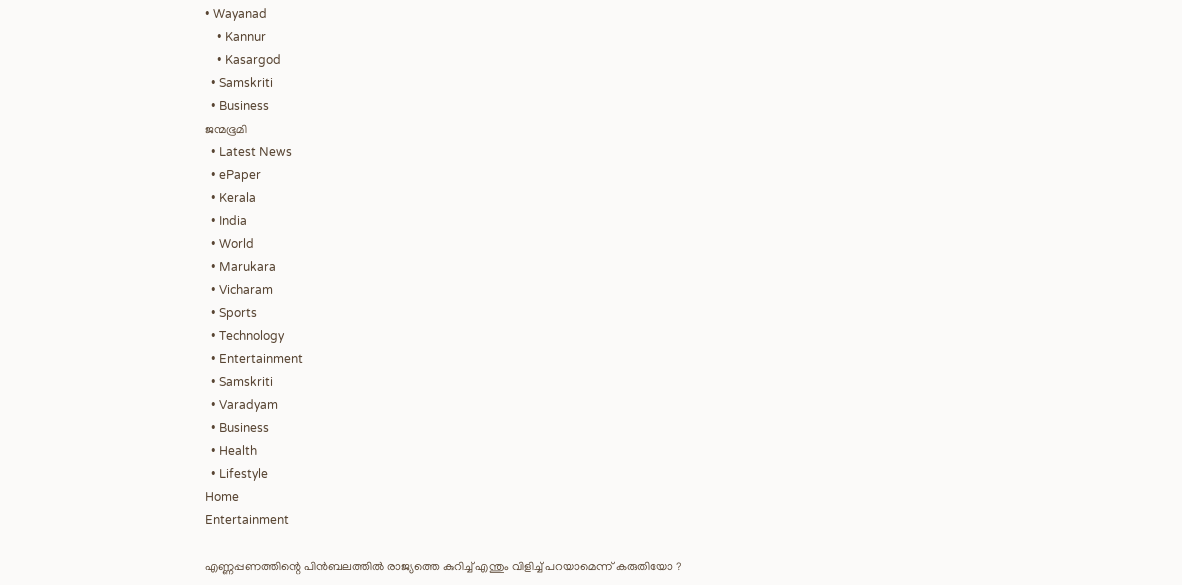• Wayanad
    • Kannur
    • Kasargod
  • Samskriti
  • Business
ജന്മഭൂമി
  • Latest News
  • ePaper
  • Kerala
  • India
  • World
  • Marukara
  • Vicharam
  • Sports
  • Technology
  • Entertainment
  • Samskriti
  • Varadyam
  • Business
  • Health
  • Lifestyle
Home
Entertainment

എണ്ണപ്പണത്തിന്റെ പിൻബലത്തിൽ രാജ്യത്തെ കുറിച്ച് എന്തും വിളിച്ച് പറയാമെന്ന് കരുതിയോ ?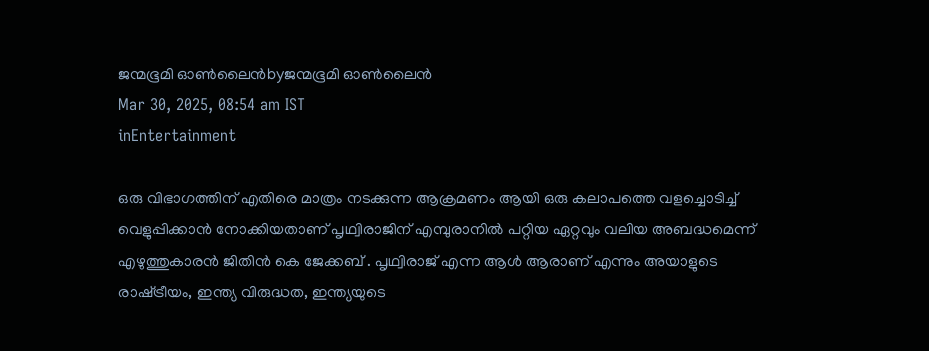ജന്മഭൂമി ഓണ്‍ലൈന്‍byജന്മഭൂമി ഓണ്‍ലൈന്‍
Mar 30, 2025, 08:54 am IST
inEntertainment

ഒരു വിഭാഗത്തിന് എതിരെ മാത്രം നടക്കുന്ന ആക്രമണം ആയി ഒരു കലാപത്തെ വളച്ചൊടിച്ച് വെളുപ്പിക്കാൻ നോക്കിയതാണ് പൃഥ്വിരാജിന് എമ്പുരാനിൽ പറ്റിയ ഏറ്റവും വലിയ അബദ്ധമെന്ന് എഴുത്തുകാരൻ ജിതിൻ കെ ജേക്കബ് . പൃഥ്വിരാജ് എന്ന ആൾ ആരാണ് എന്നും അയാളുടെ രാഷ്‌ട്രീയം, ഇന്ത്യ വിരുദ്ധത, ഇന്ത്യയുടെ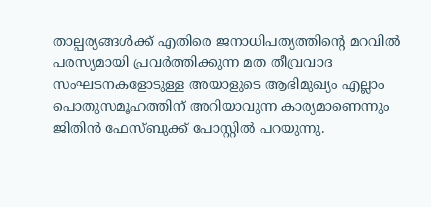താല്പര്യങ്ങൾക്ക് എതിരെ ജനാധിപത്യത്തിന്റെ മറവിൽ പരസ്യമായി പ്രവർത്തിക്കുന്ന മത തീവ്രവാദ സംഘടനകളോടുള്ള അയാളുടെ ആഭിമുഖ്യം എല്ലാം പൊതുസമൂഹത്തിന് അറിയാവുന്ന കാര്യമാണെന്നും ജിതിൻ ഫേസ്ബുക്ക് പോസ്റ്റിൽ പറയുന്നു.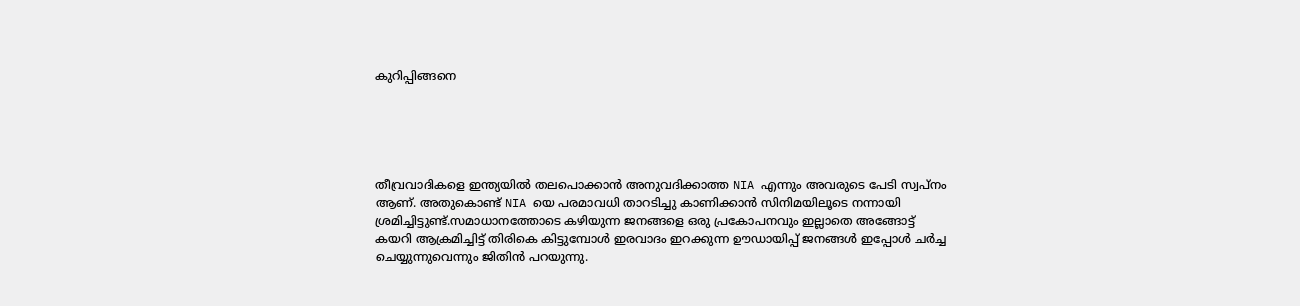കുറിപ്പിങ്ങനെ





തീവ്രവാദികളെ ഇന്ത്യയിൽ തലപൊക്കാൻ അനുവദിക്കാത്ത NIA എന്നും അവരുടെ പേടി സ്വപ്നം ആണ്. അതുകൊണ്ട് NIA യെ പരമാവധി താറടിച്ചു കാണിക്കാൻ സിനിമയിലൂടെ നന്നായി ശ്രമിച്ചിട്ടുണ്ട്.സമാധാനത്തോടെ കഴിയുന്ന ജനങ്ങളെ ഒരു പ്രകോപനവും ഇല്ലാതെ അങ്ങോട്ട് കയറി ആക്രമിച്ചിട്ട് തിരികെ കിട്ടുമ്പോൾ ഇരവാദം ഇറക്കുന്ന ഊഡായിപ്പ് ജനങ്ങൾ ഇപ്പോൾ ചർച്ച ചെയ്യുന്നുവെന്നും ജിതിൻ പറയുന്നു.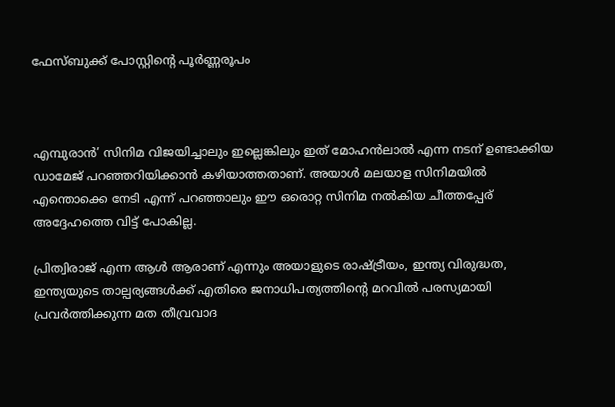ഫേസ്ബുക്ക് പോസ്റ്റിന്റെ പൂർണ്ണരൂപം



എമ്പുരാൻ’ സിനിമ വിജയിച്ചാലും ഇല്ലെങ്കിലും ഇത് മോഹൻലാൽ എന്ന നടന് ഉണ്ടാക്കിയ ഡാമേജ് പറഞ്ഞറിയിക്കാൻ കഴിയാത്തതാണ്. അയാൾ മലയാള സിനിമയിൽ എന്തൊക്കെ നേടി എന്ന് പറഞ്ഞാലും ഈ ഒരൊറ്റ സിനിമ നൽകിയ ചീത്തപ്പേര് അദ്ദേഹത്തെ വിട്ട് പോകില്ല.

പ്രിത്വിരാജ് എന്ന ആൾ ആരാണ് എന്നും അയാളുടെ രാഷ്‌ട്രീയം, ഇന്ത്യ വിരുദ്ധത, ഇന്ത്യയുടെ താല്പര്യങ്ങൾക്ക് എതിരെ ജനാധിപത്യത്തിന്റെ മറവിൽ പരസ്യമായി പ്രവർത്തിക്കുന്ന മത തീവ്രവാദ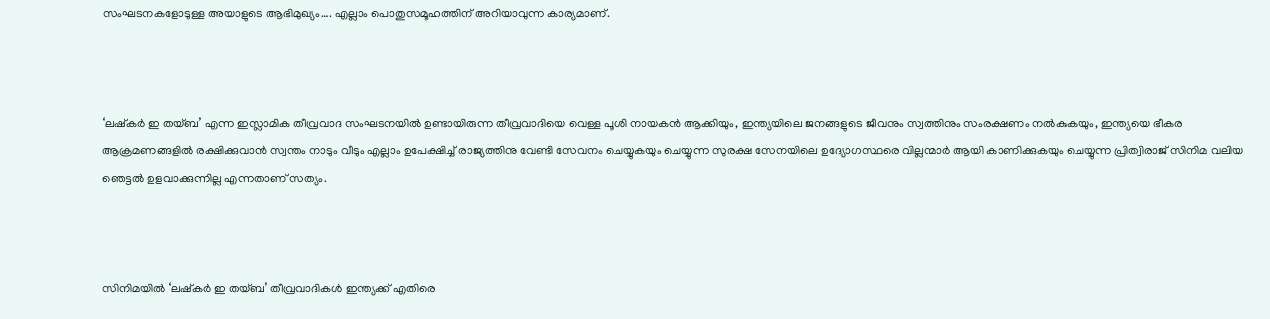സംഘടനകളോടുള്ള അയാളുടെ ആഭിമുഖ്യം…. എല്ലാം പൊതുസമൂഹത്തിന് അറിയാവുന്ന കാര്യമാണ്.



‘ലഷ്‌കർ ഇ തയ്‌ബ’ എന്ന ഇസ്ലാമിക തീവ്രവാദ സംഘടനയിൽ ഉണ്ടായിരുന്ന തീവ്രവാദിയെ വെള്ള പൂശി നായകൻ ആക്കിയും, ഇന്ത്യയിലെ ജനങ്ങളുടെ ജീവനും സ്വത്തിനും സംരക്ഷണം നൽകുകയും, ഇന്ത്യയെ ഭീകര ആക്രമണങ്ങളിൽ രക്ഷിക്കുവാൻ സ്വന്തം നാടും വീടും എല്ലാം ഉപേക്ഷിച്ച് രാജ്യത്തിനു വേണ്ടി സേവനം ചെയ്യുകയും ചെയ്യുന്ന സുരക്ഷ സേനയിലെ ഉദ്യോഗസ്ഥരെ വില്ലന്മാർ ആയി കാണിക്കുകയും ചെയ്യുന്ന പ്രിത്വിരാജ് സിനിമ വലിയ ഞെട്ടൽ ഉളവാക്കുന്നില്ല എന്നതാണ് സത്യം.



സിനിമയിൽ ‘ലഷ്‌കർ ഇ തയ്‌ബ’ തീവ്രവാദികൾ ഇന്ത്യക്ക് എതിരെ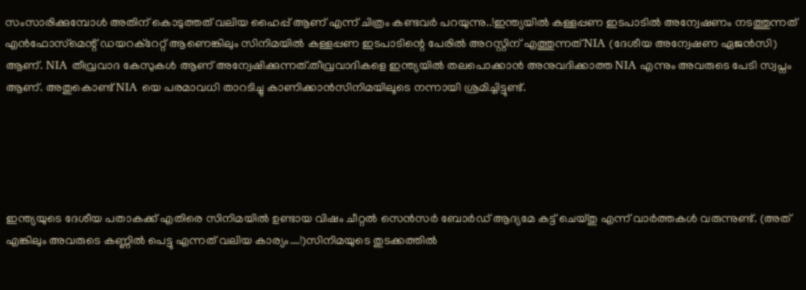സംസാരിക്കുമ്പോൾ അതിന് കൊടുത്തത് വലിയ ഹൈപ്പ് ആണ് എന്ന് ചിത്രം കണ്ടവർ പറയുന്നു..!ഇന്ത്യയിൽ കള്ളപ്പണ ഇടപാടിൽ അന്വേഷണം നടത്തുന്നത് എൻഫോസ്‌മെന്റ് ഡയറക്റേറ്റ് ആണെങ്കിലും സിനിമയിൽ കള്ളപ്പണ ഇടപാടിന്റെ പേരിൽ അറസ്റ്റിന് എത്തുന്നത് NIA (ദേശീയ അന്വേഷണ ഏജൻസി) ആണ്. NIA തീവ്രവാദ കേസുകൾ ആണ് അന്വേഷിക്കുന്നത്.തീവ്രവാദികളെ ഇന്ത്യയിൽ തലപൊക്കാൻ അനുവദിക്കാത്ത NIA എന്നും അവരുടെ പേടി സ്വപ്നം ആണ്. അതുകൊണ്ട് NIA യെ പരമാവധി താറടിച്ചു കാണിക്കാൻസിനിമയിലൂടെ നന്നായി ശ്രമിച്ചിട്ടുണ്ട്.





ഇന്ത്യയുടെ ദേശീയ പതാകക്ക് എതിരെ സിനിമയിൽ ഉണ്ടായ വിഷം ചീറ്റൽ സെൻസർ ബോർഡ്‌ ആദ്യമേ കട്ട്‌ ചെയ്തു എന്ന് വാർത്തകൾ വരുന്നുണ്ട്. (അത് എങ്കിലും അവരുടെ കണ്ണിൽ പെട്ടു എന്നത് വലിയ കാര്യം….!)സിനിമയുടെ തുടക്കത്തിൽ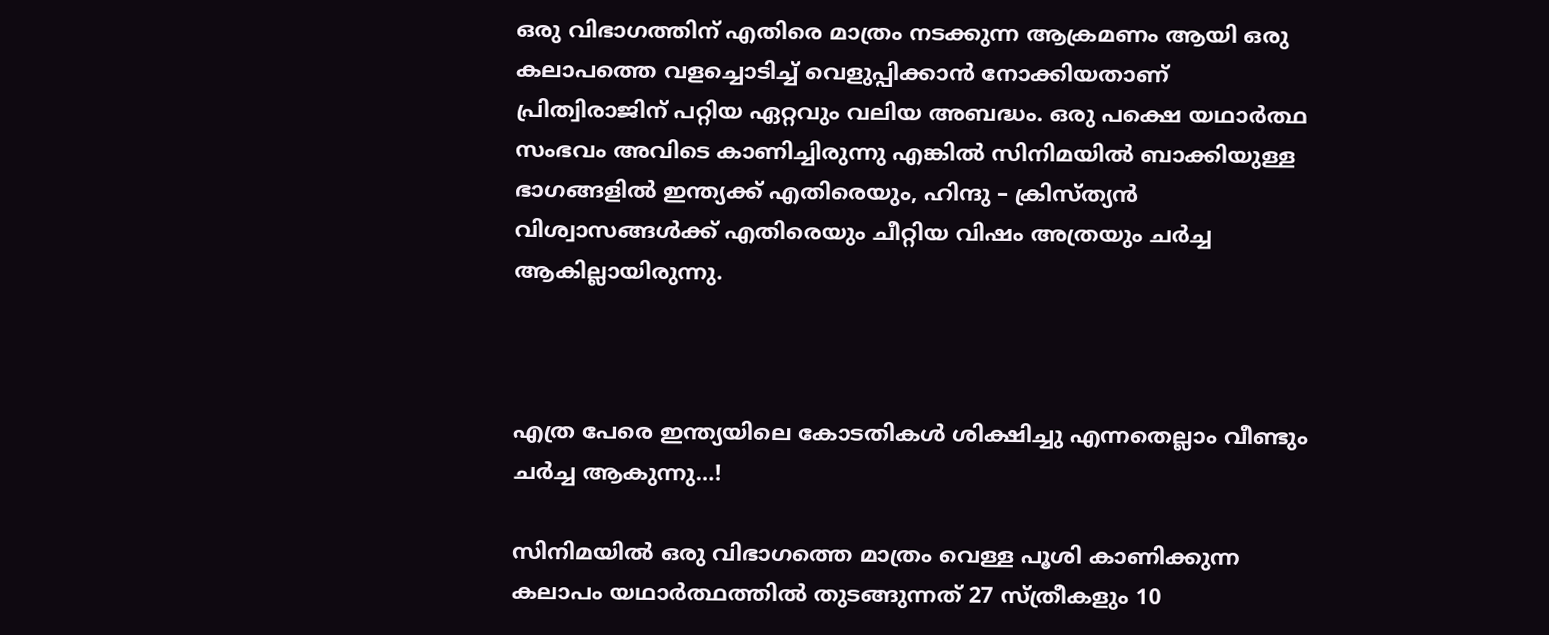ഒരു വിഭാഗത്തിന് എതിരെ മാത്രം നടക്കുന്ന ആക്രമണം ആയി ഒരു കലാപത്തെ വളച്ചൊടിച്ച് വെളുപ്പിക്കാൻ നോക്കിയതാണ് പ്രിത്വിരാജിന് പറ്റിയ ഏറ്റവും വലിയ അബദ്ധം. ഒരു പക്ഷെ യഥാർത്ഥ സംഭവം അവിടെ കാണിച്ചിരുന്നു എങ്കിൽ സിനിമയിൽ ബാക്കിയുള്ള ഭാഗങ്ങളിൽ ഇന്ത്യക്ക് എതിരെയും, ഹിന്ദു – ക്രിസ്ത്യൻ വിശ്വാസങ്ങൾക്ക് എതിരെയും ചീറ്റിയ വിഷം അത്രയും ചർച്ച ആകില്ലായിരുന്നു.



എത്ര പേരെ ഇന്ത്യയിലെ കോടതികൾ ശിക്ഷിച്ചു എന്നതെല്ലാം വീണ്ടും ചർച്ച ആകുന്നു…!

സിനിമയിൽ ഒരു വിഭാഗത്തെ മാത്രം വെള്ള പൂശി കാണിക്കുന്ന കലാപം യഥാർത്ഥത്തിൽ തുടങ്ങുന്നത് 27 സ്ത്രീകളും 10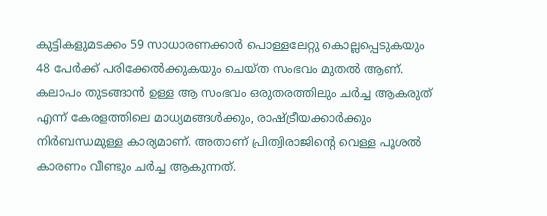കുട്ടികളുമടക്കം 59 സാധാരണക്കാർ പൊള്ളലേറ്റു കൊല്ലപ്പെടുകയും 48 പേർക്ക് പരിക്കേൽക്കുകയും ചെയ്ത സംഭവം മുതൽ ആണ്. കലാപം തുടങ്ങാൻ ഉള്ള ആ സംഭവം ഒരുതരത്തിലും ചർച്ച ആകരുത് എന്ന് കേരളത്തിലെ മാധ്യമങ്ങൾക്കും, രാഷ്‌ട്രീയക്കാർക്കും നിർബന്ധമുള്ള കാര്യമാണ്. അതാണ് പ്രിത്വിരാജിന്റെ വെള്ള പൂശൽ കാരണം വീണ്ടും ചർച്ച ആകുന്നത്.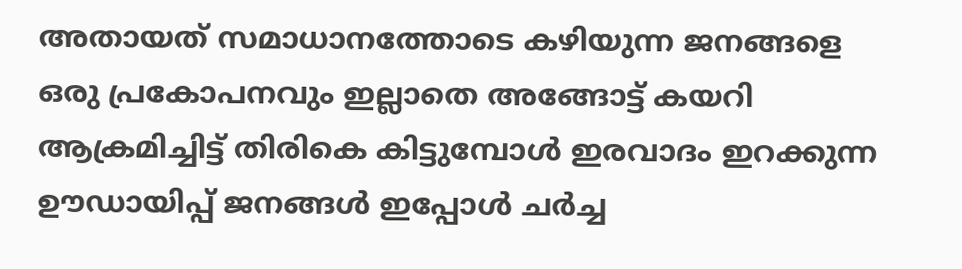അതായത് സമാധാനത്തോടെ കഴിയുന്ന ജനങ്ങളെ ഒരു പ്രകോപനവും ഇല്ലാതെ അങ്ങോട്ട് കയറി ആക്രമിച്ചിട്ട് തിരികെ കിട്ടുമ്പോൾ ഇരവാദം ഇറക്കുന്ന ഊഡായിപ്പ് ജനങ്ങൾ ഇപ്പോൾ ചർച്ച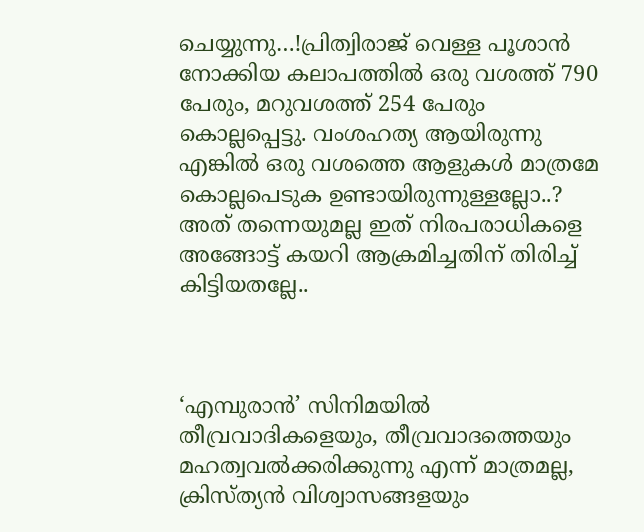ചെയ്യുന്നു…!പ്രിത്വിരാജ് വെള്ള പൂശാൻ നോക്കിയ കലാപത്തിൽ ഒരു വശത്ത് 790 പേരും, മറുവശത്ത് 254 പേരും കൊല്ലപ്പെട്ടു. വംശഹത്യ ആയിരുന്നു എങ്കിൽ ഒരു വശത്തെ ആളുകൾ മാത്രമേ കൊല്ലപെടുക ഉണ്ടായിരുന്നുള്ളല്ലോ..? അത് തന്നെയുമല്ല ഇത് നിരപരാധികളെ അങ്ങോട്ട് കയറി ആക്രമിച്ചതിന് തിരിച്ച് കിട്ടിയതല്ലേ..



‘എമ്പുരാൻ’ സിനിമയിൽ തീവ്രവാദികളെയും, തീവ്രവാദത്തെയും മഹത്വവൽക്കരിക്കുന്നു എന്ന് മാത്രമല്ല, ക്രിസ്ത്യൻ വിശ്വാസങ്ങളയും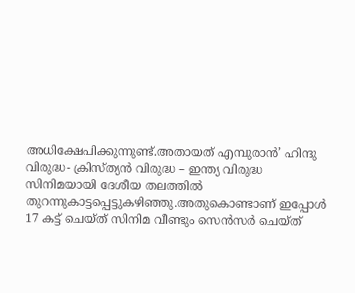അധിക്ഷേപിക്കുന്നുണ്ട്.അതായത് എമ്പുരാന്‍’ ഹിന്ദു വിരുദ്ധ- ക്രിസ്ത്യൻ വിരുദ്ധ – ഇന്ത്യ വിരുദ്ധ സിനിമയായി ദേശീയ തലത്തില്‍ തുറന്നുകാട്ടപ്പെട്ടുകഴിഞ്ഞു.അതുകൊണ്ടാണ് ഇപ്പോൾ 17 കട്ട്‌ ചെയ്ത് സിനിമ വീണ്ടും സെൻസർ ചെയ്ത്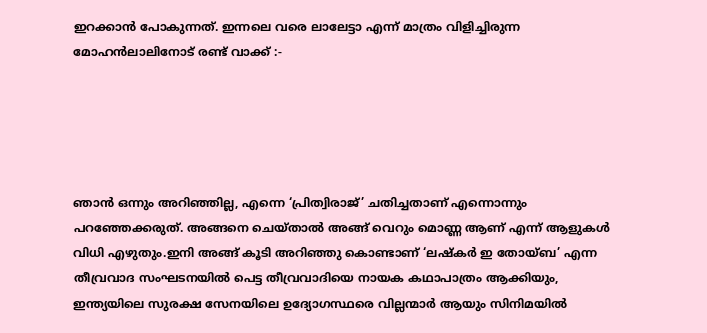ഇറക്കാൻ പോകുന്നത്. ഇന്നലെ വരെ ലാലേട്ടാ എന്ന് മാത്രം വിളിച്ചിരുന്ന മോഹൻലാലിനോട് രണ്ട് വാക്ക് :-





ഞാൻ ഒന്നും അറിഞ്ഞില്ല, എന്നെ ‘പ്രിത്വിരാജ്’ ചതിച്ചതാണ് എന്നൊന്നും പറഞ്ഞേക്കരുത്. അങ്ങനെ ചെയ്താൽ അങ്ങ് വെറും മൊണ്ണ ആണ് എന്ന് ആളുകൾ വിധി എഴുതും.ഇനി അങ്ങ് കൂടി അറിഞ്ഞു കൊണ്ടാണ് ‘ലഷ്‌കർ ഇ തോയ്‌ബ’ എന്ന തീവ്രവാദ സംഘടനയിൽ പെട്ട തീവ്രവാദിയെ നായക കഥാപാത്രം ആക്കിയും, ഇന്ത്യയിലെ സുരക്ഷ സേനയിലെ ഉദ്യോഗസ്ഥരെ വില്ലന്മാർ ആയും സിനിമയിൽ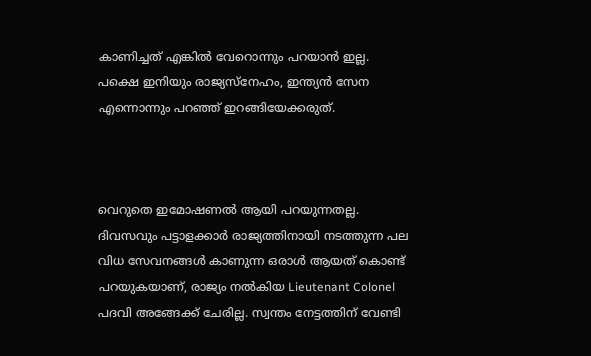കാണിച്ചത് എങ്കിൽ വേറൊന്നും പറയാൻ ഇല്ല. പക്ഷെ ഇനിയും രാജ്യസ്നേഹം, ഇന്ത്യൻ സേന എന്നൊന്നും പറഞ്ഞ് ഇറങ്ങിയേക്കരുത്.



വെറുതെ ഇമോഷണൽ ആയി പറയുന്നതല്ല. ദിവസവും പട്ടാളക്കാർ രാജ്യത്തിനായി നടത്തുന്ന പല വിധ സേവനങ്ങൾ കാണുന്ന ഒരാൾ ആയത് കൊണ്ട് പറയുകയാണ്, രാജ്യം നൽകിയ Lieutenant Colonel പദവി അങ്ങേക്ക് ചേരില്ല. സ്വന്തം നേട്ടത്തിന് വേണ്ടി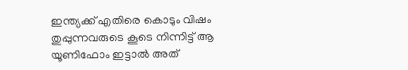ഇന്ത്യക്ക് എതിരെ കൊടും വിഷം തുപ്പുന്നവരുടെ കൂടെ നിന്നിട്ട് ആ യൂണിഫോം ഇട്ടാൽ അത്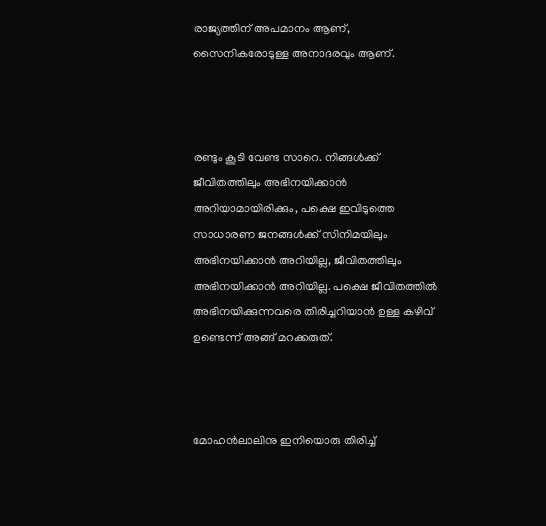രാജ്യത്തിന് അപമാനം ആണ്, സൈനികരോടുള്ള അനാദരവും ആണ്.



രണ്ടും കൂടി വേണ്ട സാറെ. നിങ്ങൾക്ക് ജീവിതത്തിലും അഭിനയിക്കാൻ അറിയാമായിരിക്കും, പക്ഷെ ഇവിടുത്തെ സാധാരണ ജനങ്ങൾക്ക് സിനിമയിലും അഭിനയിക്കാൻ അറിയില്ല, ജീവിതത്തിലും അഭിനയിക്കാൻ അറിയില്ല. പക്ഷെ ജീവിതത്തിൽ അഭിനയിക്കുന്നവരെ തിരിച്ചറിയാൻ ഉള്ള കഴിവ് ഉണ്ടെന്ന് അങ്ങ് മറക്കരുത്.



മോഹൻലാലിനു ഇനിയൊരു തിരിച്ച്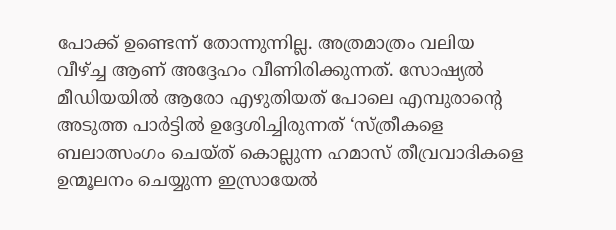പോക്ക് ഉണ്ടെന്ന് തോന്നുന്നില്ല. അത്രമാത്രം വലിയ വീഴ്‌ച്ച ആണ് അദ്ദേഹം വീണിരിക്കുന്നത്. സോഷ്യൽ മീഡിയയിൽ ആരോ എഴുതിയത് പോലെ എമ്പുരാന്റെ അടുത്ത പാർട്ടിൽ ഉദ്ദേശിച്ചിരുന്നത് ‘സ്ത്രീകളെ ബലാത്സംഗം ചെയ്ത് കൊല്ലുന്ന ഹമാസ് തീവ്രവാദികളെ ഉന്മൂലനം ചെയ്യുന്ന ഇസ്രായേൽ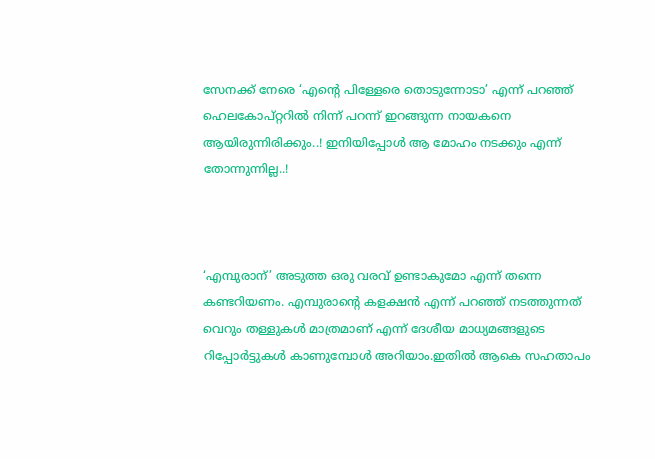സേനക്ക് നേരെ ‘എന്റെ പിള്ളേരെ തൊടുന്നോടാ’ എന്ന് പറഞ്ഞ് ഹെലകോപ്റ്ററിൽ നിന്ന് പറന്ന് ഇറങ്ങുന്ന നായകനെ ആയിരുന്നിരിക്കും..! ഇനിയിപ്പോൾ ആ മോഹം നടക്കും എന്ന് തോന്നുന്നില്ല..!



‘എമ്പുരാന്’ അടുത്ത ഒരു വരവ് ഉണ്ടാകുമോ എന്ന് തന്നെ കണ്ടറിയണം. എമ്പുരാന്റെ കളക്ഷൻ എന്ന് പറഞ്ഞ് നടത്തുന്നത് വെറും തള്ളുകൾ മാത്രമാണ് എന്ന് ദേശീയ മാധ്യമങ്ങളുടെ റിപ്പോർട്ടുകൾ കാണുമ്പോൾ അറിയാം.ഇതിൽ ആകെ സഹതാപം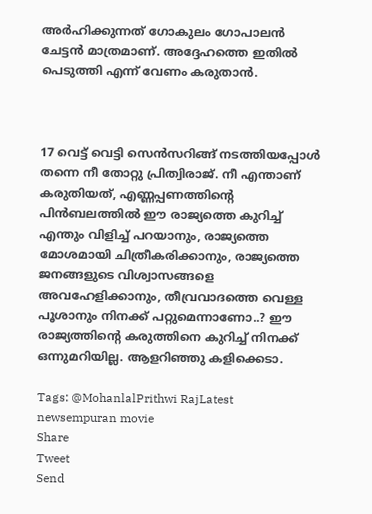അർഹിക്കുന്നത് ഗോകുലം ഗോപാലൻ ചേട്ടൻ മാത്രമാണ്. അദ്ദേഹത്തെ ഇതിൽ പെടുത്തി എന്ന് വേണം കരുതാൻ.



17 വെട്ട് വെട്ടി സെൻസറിങ്ങ് നടത്തിയപ്പോൾ തന്നെ നീ തോറ്റു പ്രിത്വിരാജ്. നീ എന്താണ് കരുതിയത്, എണ്ണപ്പണത്തിന്റെ പിൻബലത്തിൽ ഈ രാജ്യത്തെ കുറിച്ച് എന്തും വിളിച്ച് പറയാനും, രാജ്യത്തെ മോശമായി ചിത്രീകരിക്കാനും, രാജ്യത്തെ ജനങ്ങളുടെ വിശ്വാസങ്ങളെ അവഹേളിക്കാനും, തീവ്രവാദത്തെ വെള്ള പൂശാനും നിനക്ക് പറ്റുമെന്നാണോ..? ഈ രാജ്യത്തിന്റെ കരുത്തിനെ കുറിച്ച് നിനക്ക് ഒന്നുമറിയില്ല. ആളറിഞ്ഞു കളിക്കെടാ.

Tags: @MohanlalPrithwi RajLatest newsempuran movie
Share
Tweet
Send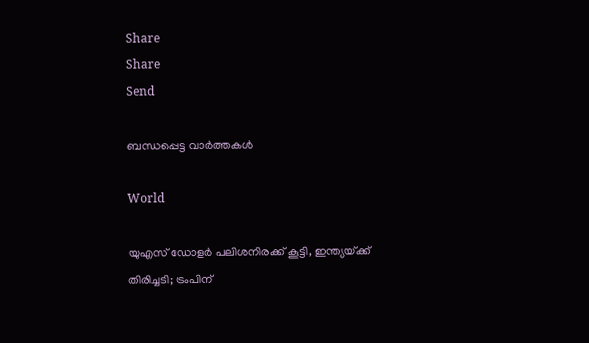Share
Share
Send

ബന്ധപ്പെട്ട വാര്‍ത്തകള്‍

World

യുഎസ് ഡോളര്‍ പലിശനിരക്ക് കൂട്ടി, ഇന്ത്യയ്‌ക്ക് തിരിച്ചടി; ട്രംപിന്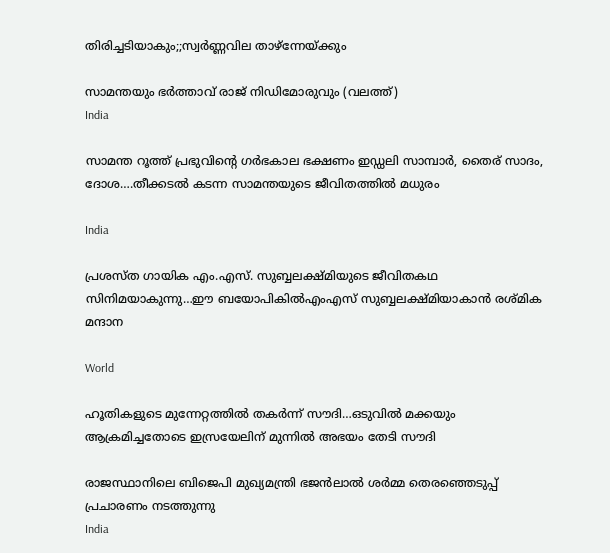തിരിച്ചടിയാകും;;സ്വര്‍ണ്ണവില താഴ്ന്നേയ്‌ക്കും

സാമന്തയും ഭര്‍ത്താവ് രാജ് നിഡിമോരുവും (വലത്ത്)
India

സാമന്ത റൂത്ത് പ്രഭുവിന്റെ ഗര്‍ഭകാല ഭക്ഷണം ഇഡ്ഡലി സാമ്പാര്‍, തൈര് സാദം, ദോശ….തീക്കടല്‍ കടന്ന സാമന്തയുടെ ജീവിതത്തില്‍ മധുരം

India

പ്രശസ്ത ഗായിക എം.എസ്. സുബ്ബലക്ഷ്മിയുടെ ജീവിതകഥ സിനിമയാകുന്നു…ഈ ബയോപികില്‍എംഎസ് സുബ്ബലക്ഷ്മിയാകാന്‍ രശ്മിക മന്ദാന

World

ഹൂതികളുടെ മുന്നേറ്റത്തില്‍ തകര്‍ന്ന് സൗദി…ഒടുവില്‍ മക്കയും ആക്രമിച്ചതോടെ ഇസ്രയേലിന് മുന്നില്‍ അഭയം തേടി സൗദി

രാജസ്ഥാനിലെ ബിജെപി മുഖ്യമന്ത്രി ഭജന്‍ലാല്‍ ശര്‍മ്മ തെരഞ്ഞെടുപ്പ് പ്രചാരണം നടത്തുന്നു
India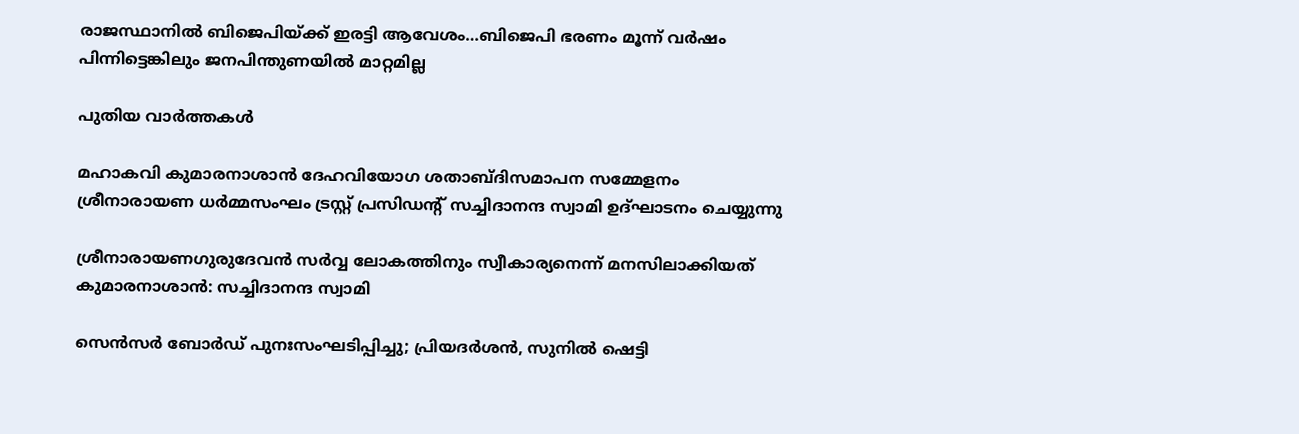രാജസ്ഥാനില്‍ ബിജെപിയ്‌ക്ക് ഇരട്ടി ആവേശം…ബിജെപി ഭരണം മൂന്ന് വര്‍ഷം പിന്നിട്ടെങ്കിലും ജനപിന്തുണയില്‍ മാറ്റമില്ല

പുതിയ വാര്‍ത്തകള്‍

മഹാകവി കുമാരനാശാന്‍ ദേഹവിയോഗ ശതാബ്ദിസമാപന സമ്മേളനം ശ്രീനാരായണ ധര്‍മ്മസംഘം ട്രസ്റ്റ് പ്രസിഡന്റ് സച്ചിദാനന്ദ സ്വാമി ഉദ്ഘാടനം ചെയ്യുന്നു

ശ്രീനാരായണഗുരുദേവന്‍ സര്‍വ്വ ലോകത്തിനും സ്വീകാര്യനെന്ന് മനസിലാക്കിയത് കുമാരനാശാന്‍: സച്ചിദാനന്ദ സ്വാമി

സെൻസർ ബോർഡ് പുനഃസംഘടിപ്പിച്ചു; പ്രിയദർശൻ, സുനിൽ ഷെട്ടി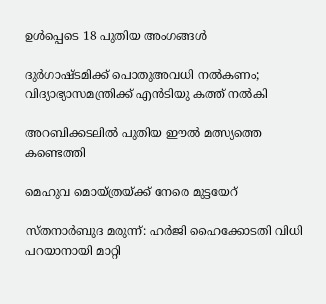ഉൾപ്പെടെ 18 പുതിയ അംഗങ്ങൾ

ദുര്‍ഗാഷ്ടമിക്ക് പൊതുഅവധി നല്‍കണം; വിദ്യാഭ്യാസമന്ത്രിക്ക് എന്‍ടിയു കത്ത് നല്‍കി

അറബിക്കടലില്‍ പുതിയ ഈല്‍ മത്സ്യത്തെ കണ്ടെത്തി

മെഹുവ മൊയ്ത്രയ്‌ക്ക് നേരെ മുട്ടയേറ്

സ്തനാര്‍ബുദ മരുന്ന്: ഹര്‍ജി ഹൈക്കോടതി വിധി പറയാനായി മാറ്റി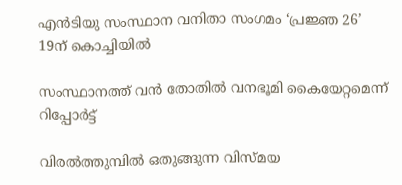എന്‍ടിയു സംസ്ഥാന വനിതാ സംഗമം ‘പ്രജ്ഞ 26’ 19ന് കൊച്ചിയില്‍

സംസ്ഥാനത്ത് വന്‍ തോതില്‍ വനഭൂമി കൈയേറ്റമെന്ന് റിപ്പോര്‍ട്ട്

വിരല്‍ത്തുമ്പില്‍ ഒതുങ്ങുന്ന വിസ്മയ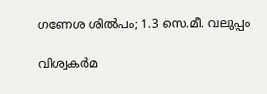ഗണേശ ശില്‍പം; 1.3 സെ.മീ. വലുപ്പം

വിശ്വകര്‍മ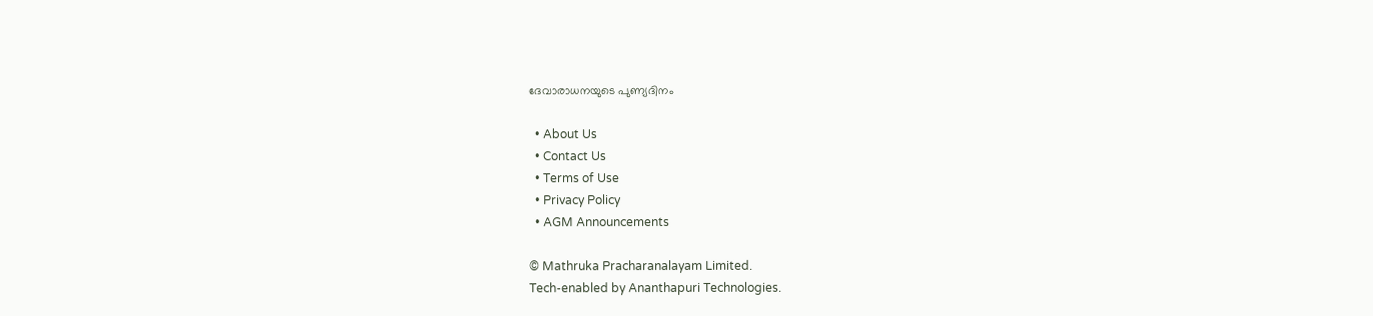ദേവാരാധനയുടെ പുണ്യദിനം

  • About Us
  • Contact Us
  • Terms of Use
  • Privacy Policy
  • AGM Announcements

© Mathruka Pracharanalayam Limited.
Tech-enabled by Ananthapuri Technologies.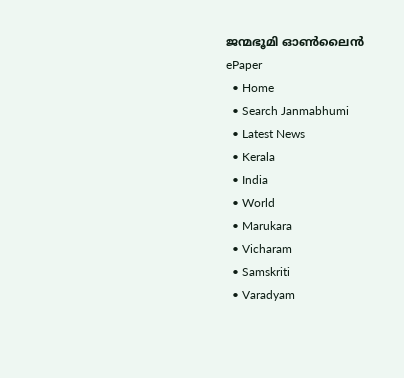ജന്മഭൂമി ഓണ്‍ലൈന്‍
ePaper
  • Home
  • Search Janmabhumi
  • Latest News
  • Kerala
  • India
  • World
  • Marukara
  • Vicharam
  • Samskriti
  • Varadyam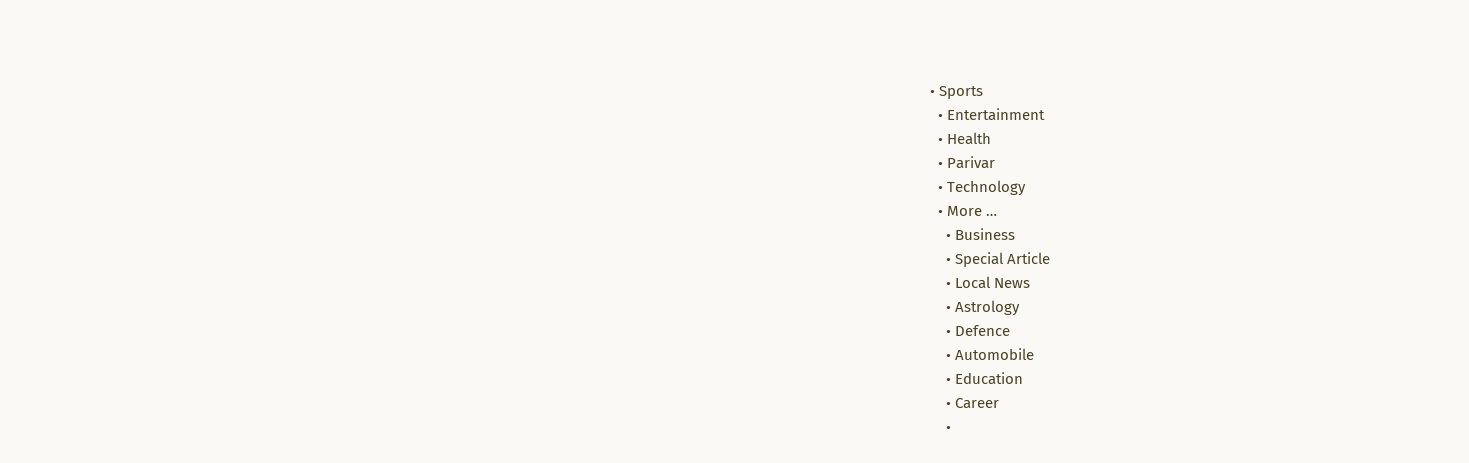• Sports
  • Entertainment
  • Health
  • Parivar
  • Technology
  • More …
    • Business
    • Special Article
    • Local News
    • Astrology
    • Defence
    • Automobile
    • Education
    • Career
    •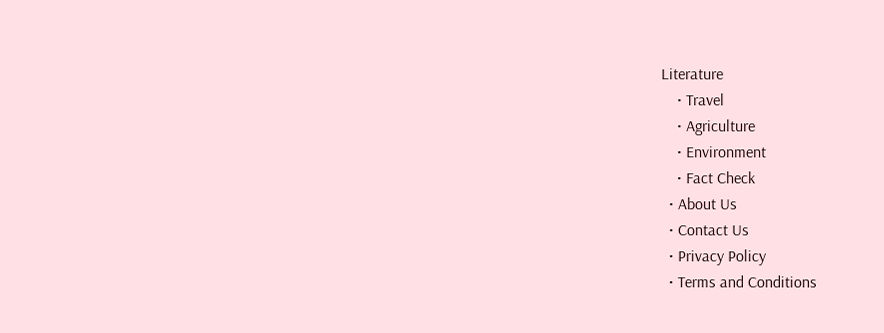Literature
    • Travel
    • Agriculture
    • Environment
    • Fact Check
  • About Us
  • Contact Us
  • Privacy Policy
  • Terms and Conditions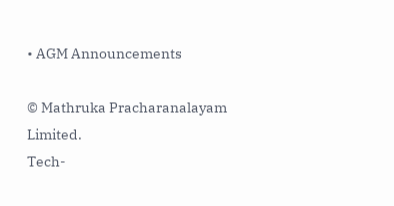• AGM Announcements

© Mathruka Pracharanalayam Limited.
Tech-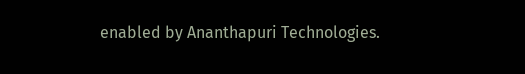enabled by Ananthapuri Technologies.